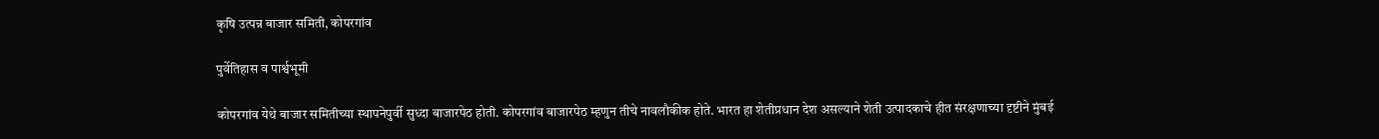कृषि उत्पन्न बाजार समिती, कोपरगांव

पुर्वेतिहास व पार्श्वभूमी

कोपरगांव येथे बाजार समितीच्या स्थापनेपुर्वी सुध्दा बाजारपेठ होती. कोपरगांव बाजारपेठ म्हणुन तीचे नावलौकीक होते. भारत हा शेतीप्रधान देश असल्याने शेती उत्पादकाचे हीत संरक्षणाच्या दृष्टीने मुंबई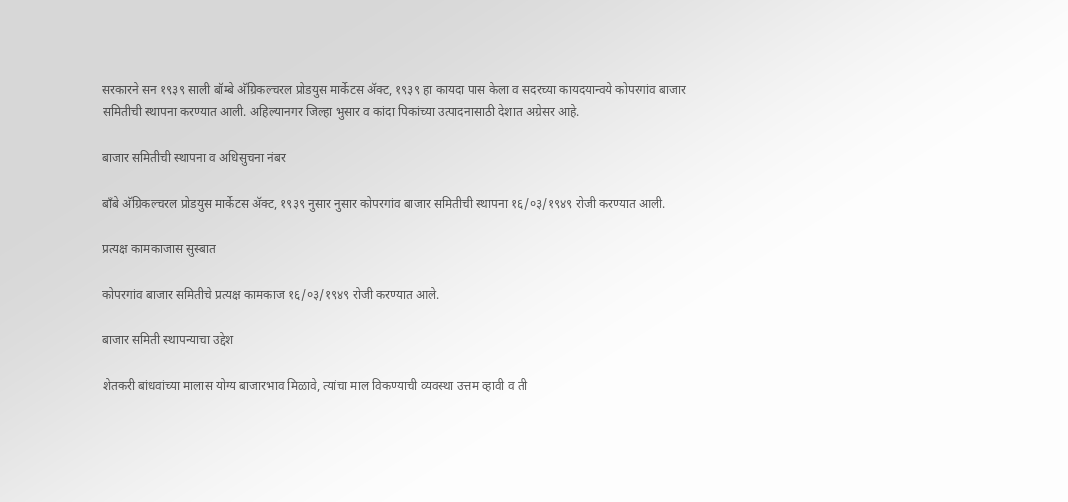सरकारने सन १९३९ साली बॉम्बे अ‍ॅग्रिकल्चरल प्रोडयुस मार्केटस अ‍ॅक्ट, १९३९ हा कायदा पास केला व सदरच्या कायदयान्वये कोपरगांव बाजार समितीची स्थापना करण्यात आली. अहिल्यानगर जिल्हा भुसार व कांदा पिकांच्या उत्पादनासाठी देशात अग्रेसर आहे.

बाजार समितीची स्थापना व अधिसुचना नंबर

बाँबे अ‍ॅग्रिकल्चरल प्रोडयुस मार्केटस अ‍ॅक्ट, १९३९ नुसार नुसार कोपरगांव बाजार समितीची स्थापना १६/०३/१९४९ रोजी करण्यात आली.

प्रत्यक्ष कामकाजास सुस्बात

कोपरगांव बाजार समितीचे प्रत्यक्ष कामकाज १६/०३/१९४९ रोजी करण्यात आले.

बाजार समिती स्थापन्याचा उद्देश

शेतकरी बांधवांच्या मालास योग्य बाजारभाव मिळावे, त्यांचा माल विकण्याची व्यवस्था उत्तम व्हावी व ती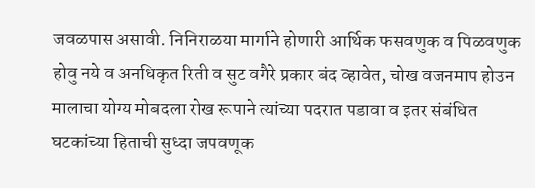जवळपास असावी. निनिराळया मार्गाने होणारी आर्थिक फसवणुक व पिळवणुक होवु नये व अनधिकृत रिती व सुट वगैरे प्रकार बंद व्हावेत, चोख वजनमाप होउन मालाचा योग्य मोबदला रोख रूपाने त्यांच्या पदरात पडावा व इतर संबंधित घटकांच्या हिताची सुध्दा जपवणूक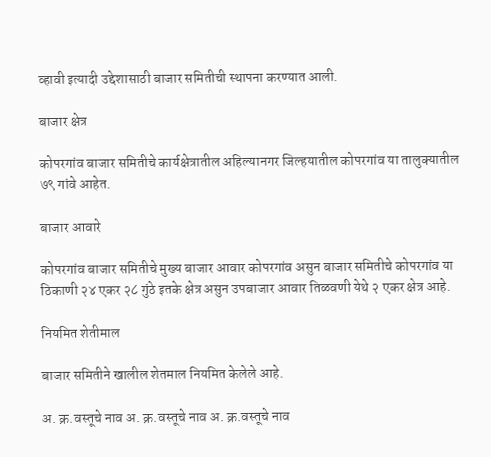व्हावी इत्यादी उद्देशासाठी बाजार समितीची स्थापना करण्यात आली.

बाजार क्षेत्र

कोपरगांव बाजार समितीचे कार्यक्षेत्रातील अहिल्यानगर जिल्हयातील कोपरगांव या तालुक्यातील ७९ गांवे आहेत.

बाजार आवारे

कोपरगांव बाजार समितीचे मुख्य बाजार आवार कोपरगांव असुन बाजार समितीचे कोपरगांव या ठिकाणी २४ एकर २८ गुंठे इतके क्षेत्र असुन उपबाजार आवार तिळवणी येथे २ एकर क्षेत्र आहे.

नियमित शेतीमाल

बाजार समितीने खालील शेतमाल नियमित केलेले आहे.

अ. क्र.वस्तूचे नाव अ. क्र.वस्तूचे नाव अ. क्र.वस्तूचे नाव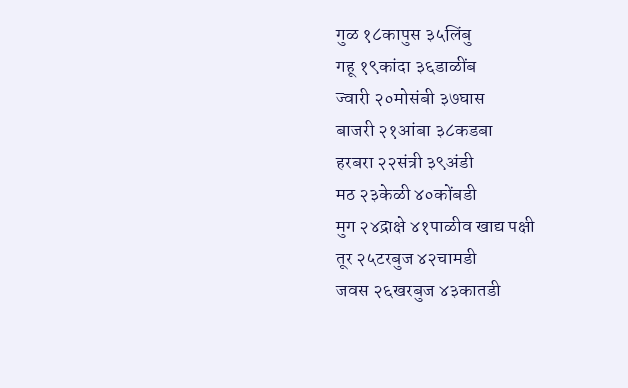गुळ १८कापुस ३५लिंबु
गहू १९कांदा ३६डाळींब
ज्वारी २०मोसंबी ३७घास
बाजरी २१आंबा ३८कडबा
हरबरा २२संत्री ३९अंडी
मठ २३केळी ४०कोंबडी
मुग २४द्राक्षे ४१पाळीव खाद्य पक्षी
तूर २५टरबुज ४२चामडी
जवस २६खरबुज ४३कातडी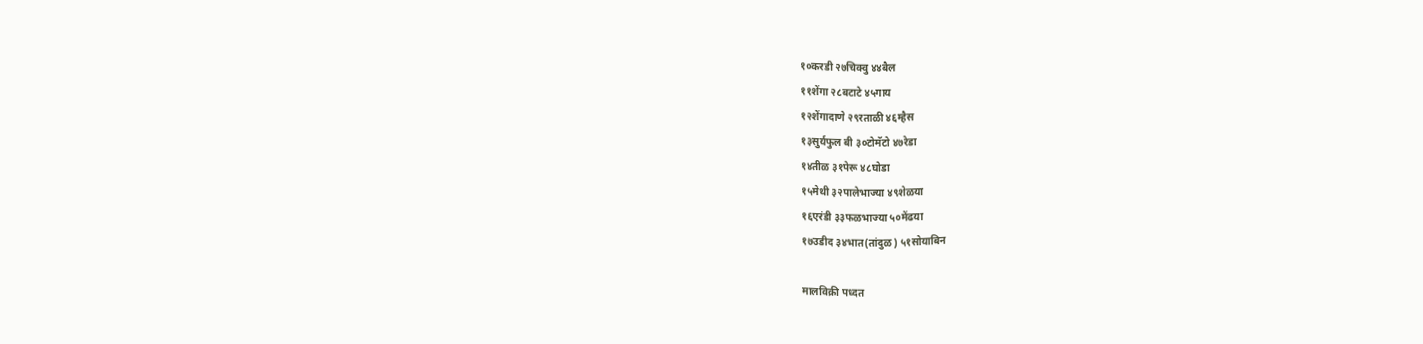१०करडी २७चिक्वु ४४बैल
११शेंगा २८बटाटे ४५गाय
१२शेंगादाणे २९रताळी ४६म्हैस
१३सुर्यफुल बी ३०टोमॅटो ४७रेडा
१४तीळ ३१पेरू ४८घोडा
१५मेथी ३२पालेभाज्या ४९शेळया
१६एरंडी ३३फळभाज्या ५०मेंढया
१७उडीद ३४भात(तांदुळ) ५१सोयाबिन

मालविक्री पध्दत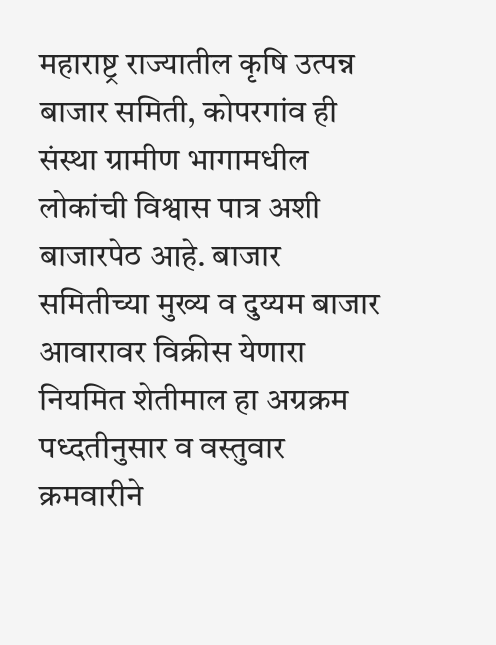महाराष्ट्र राज्यातील कृषि उत्पन्न बाजार समिती, कोपरगांव ही संस्था ग्रामीण भागामधील लोकांची विश्वास पात्र अशी बाजारपेठ आहे. बाजार समितीच्या मुख्य व दुय्यम बाजार आवारावर विक्रीस येणारा नियमित शेतीमाल हा अग्रक्रम पध्दतीनुसार व वस्तुवार क्रमवारीने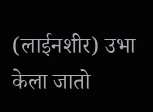(लाईनशीर) उभा केला जातो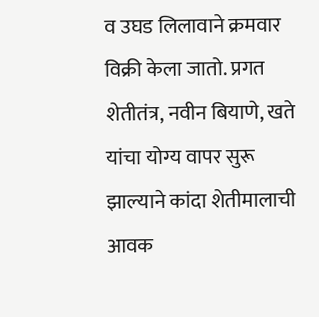व उघड लिलावाने क्रमवार विक्री केला जातो. प्रगत शेतीतंत्र, नवीन बियाणे, खते यांचा योग्य वापर सुरू झाल्याने कांदा शेतीमालाची आवक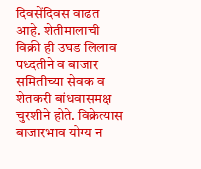दिवसेंदिवस वाढत आहे. शेतीमालाची विक्री ही उघड लिलाव पध्दतीने व बाजार समितीच्या सेवक व शेतकरी बांधवासमक्ष चुरशीने होते. विक्रेत्यास बाजारभाव योग्य न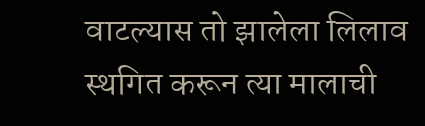वाटल्यास तो झालेला लिलाव स्थगित करून त्या मालाची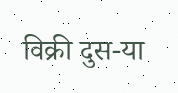विक्री दुस-या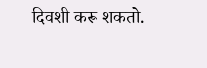दिवशी करू शकतो.